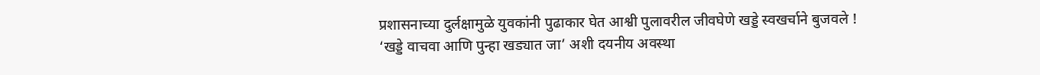प्रशासनाच्या दुर्लक्षामुळे युवकांनी पुढाकार घेत आश्वी पुलावरील जीवघेणे खड्डे स्वखर्चाने बुजवले !
‘खड्डे वाचवा आणि पुन्हा खड्यात जा’ अशी दयनीय अवस्था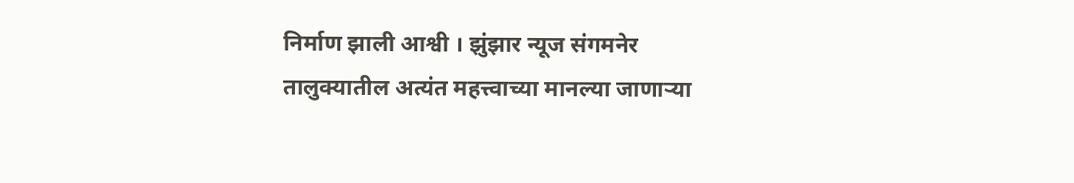निर्माण झाली आश्वी । झुंझार न्यूज संगमनेर तालुक्यातील अत्यंत महत्त्वाच्या मानल्या जाणाऱ्या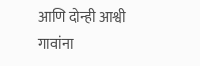आणि दोन्ही आश्वी गावांना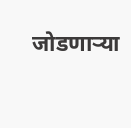जोडणाऱ्या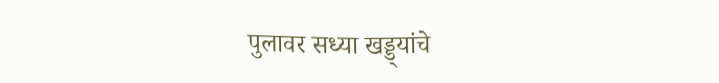पुलावर सध्या खड्ड्यांचे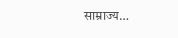साम्राज्य…